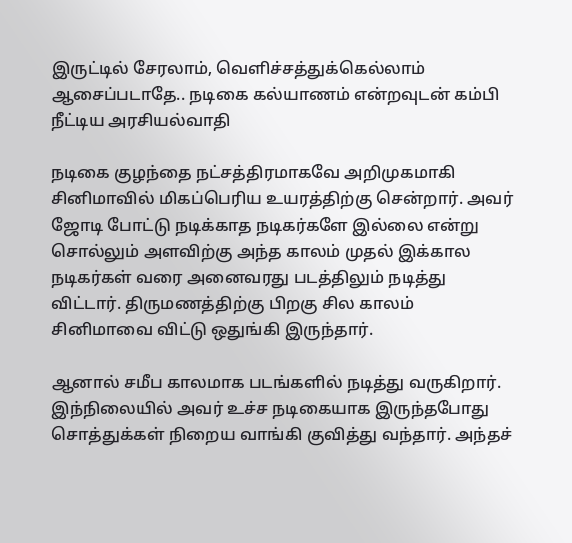இருட்டில் சேரலாம், வெளிச்சத்துக்கெல்லாம் ஆசைப்படாதே.. நடிகை கல்யாணம் என்றவுடன் கம்பி நீட்டிய அரசியல்வாதி

நடிகை குழந்தை நட்சத்திரமாகவே அறிமுகமாகி சினிமாவில் மிகப்பெரிய உயரத்திற்கு சென்றார். அவர் ஜோடி போட்டு நடிக்காத நடிகர்களே இல்லை என்று சொல்லும் அளவிற்கு அந்த காலம் முதல் இக்கால நடிகர்கள் வரை அனைவரது படத்திலும் நடித்து விட்டார். திருமணத்திற்கு பிறகு சில காலம் சினிமாவை விட்டு ஒதுங்கி இருந்தார்.

ஆனால் சமீப காலமாக படங்களில் நடித்து வருகிறார். இந்நிலையில் அவர் உச்ச நடிகையாக இருந்தபோது சொத்துக்கள் நிறைய வாங்கி குவித்து வந்தார். அந்தச்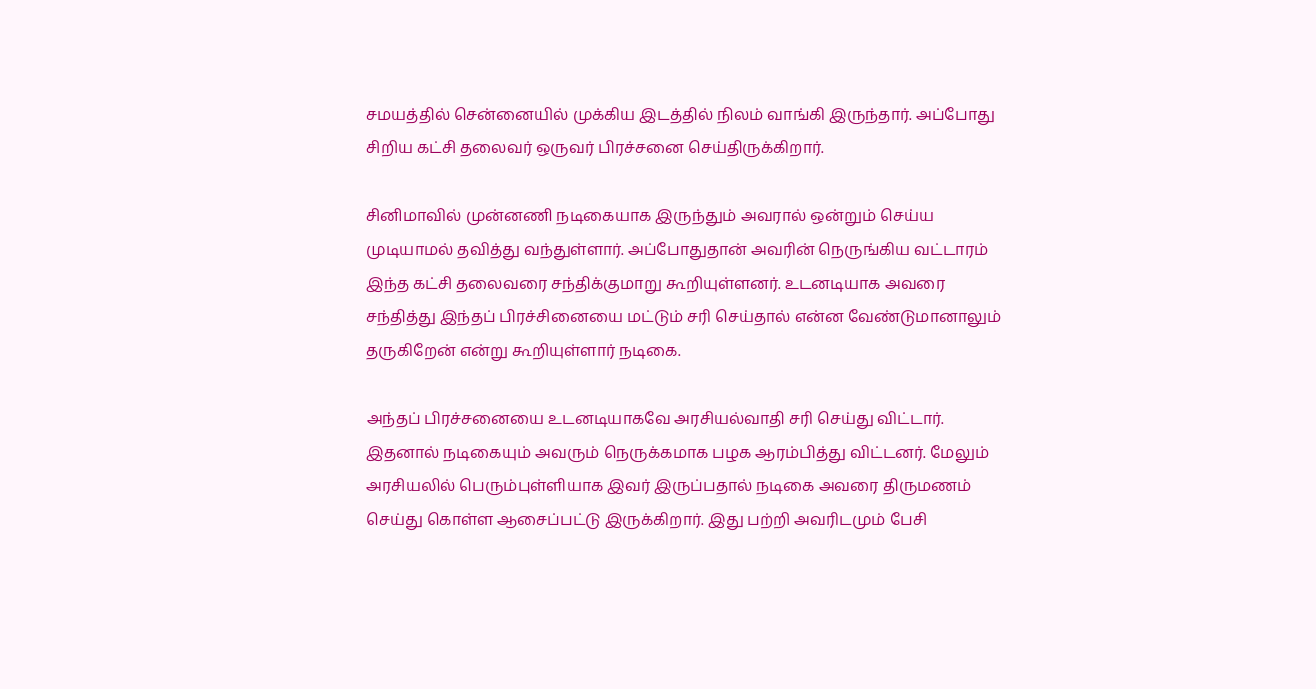சமயத்தில் சென்னையில் முக்கிய இடத்தில் நிலம் வாங்கி இருந்தார். அப்போது சிறிய கட்சி தலைவர் ஒருவர் பிரச்சனை செய்திருக்கிறார்.

சினிமாவில் முன்னணி நடிகையாக இருந்தும் அவரால் ஒன்றும் செய்ய முடியாமல் தவித்து வந்துள்ளார். அப்போதுதான் அவரின் நெருங்கிய வட்டாரம் இந்த கட்சி தலைவரை சந்திக்குமாறு கூறியுள்ளனர். உடனடியாக அவரை சந்தித்து இந்தப் பிரச்சினையை மட்டும் சரி செய்தால் என்ன வேண்டுமானாலும் தருகிறேன் என்று கூறியுள்ளார் நடிகை.

அந்தப் பிரச்சனையை உடனடியாகவே அரசியல்வாதி சரி செய்து விட்டார். இதனால் நடிகையும் அவரும் நெருக்கமாக பழக ஆரம்பித்து விட்டனர். மேலும் அரசியலில் பெரும்புள்ளியாக இவர் இருப்பதால் நடிகை அவரை திருமணம் செய்து கொள்ள ஆசைப்பட்டு இருக்கிறார். இது பற்றி அவரிடமும் பேசி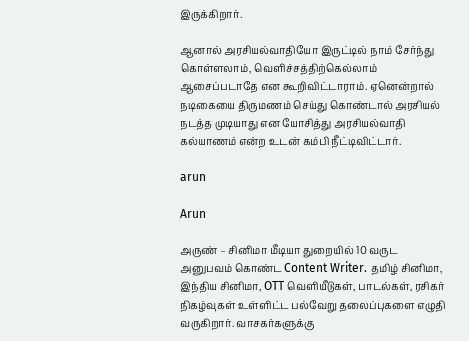இருக்கிறார்.

ஆனால் அரசியல்வாதியோ இருட்டில் நாம் சேர்ந்து கொள்ளலாம், வெளிச்சத்திற்கெல்லாம் ஆசைப்படாதே என கூறிவிட்டாராம். ஏனென்றால் நடிகையை திருமணம் செய்து கொண்டால் அரசியல் நடத்த முடியாது என யோசித்து அரசியல்வாதி கல்யாணம் என்ற உடன் கம்பி நீட்டிவிட்டார்.

arun

Arun

அருண் – சினிமா மீடியா துறையில் 10 வருட அனுபவம் கொண்ட Content Writer. தமிழ் சினிமா, இந்திய சினிமா, OTT வெளியீடுகள், பாடல்கள், ரசிகர் நிகழ்வுகள் உள்ளிட்ட பல்வேறு தலைப்புகளை எழுதி வருகிறார். வாசகர்களுக்கு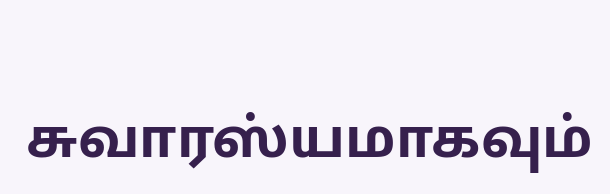சுவாரஸ்யமாகவும்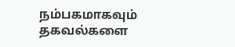நம்பகமாகவும் தகவல்களை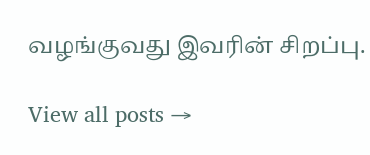வழங்குவது இவரின் சிறப்பு.

View all posts →